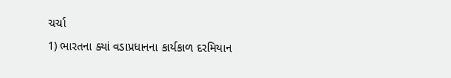ચર્ચા
1) ભારતના ક્યાં વડાપ્રધાનના કાર્યકાળ દરમિયાન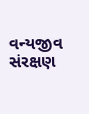વન્યજીવ સંરક્ષણ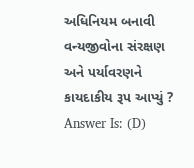અધિનિયમ બનાવી વન્યજીવોના સંરક્ષણ અને પર્યાવરણને કાયદાકીય રૂપ આપ્યું ?
Answer Is: (D)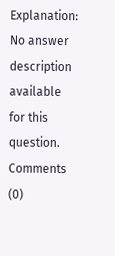Explanation:
No answer description available for this question.
Comments (0)